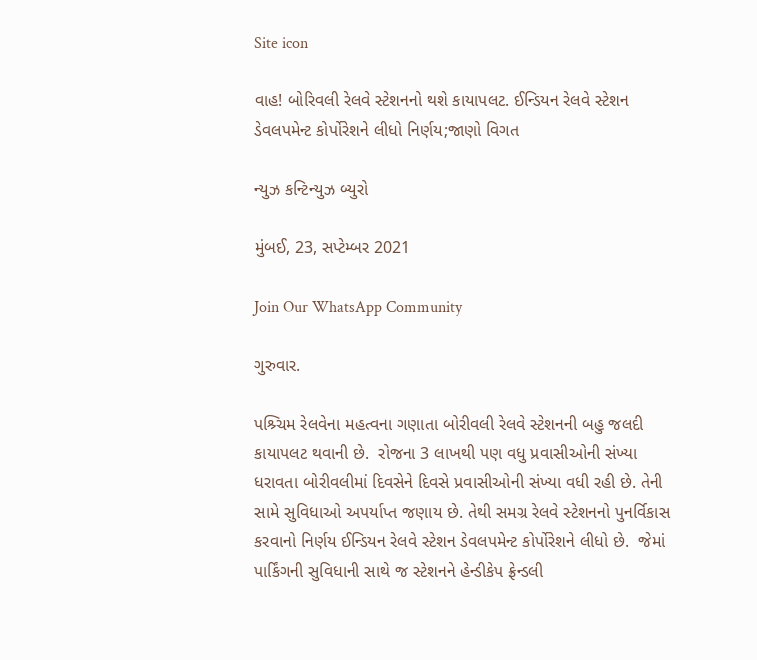Site icon

વાહ! બોરિવલી રેલવે સ્ટેશનનો થશે કાયાપલટ. ઈન્ડિયન રેલવે સ્ટેશન ડેવલપમેન્ટ કોર્પોરેશને લીધો નિર્ણય;જાણો વિગત

ન્યુઝ કન્ટિન્યુઝ બ્યુરો

મુંબઈ, 23, સપ્ટેમ્બર 2021

Join Our WhatsApp Community

ગુરુવાર.

પશ્ર્ચિમ રેલવેના મહત્વના ગણાતા બોરીવલી રેલવે સ્ટેશનની બહુ જલદી કાયાપલટ થવાની છે.  રોજના 3 લાખથી પણ વધુ પ્રવાસીઓની સંખ્યા ધરાવતા બોરીવલીમાં દિવસેને દિવસે પ્રવાસીઓની સંખ્યા વધી રહી છે. તેની સામે સુવિધાઓ અપર્યાપ્ત જણાય છે. તેથી સમગ્ર રેલવે સ્ટેશનનો પુનર્વિકાસ કરવાનો નિર્ણય ઈન્ડિયન રેલવે સ્ટેશન ડેવલપમેન્ટ કોર્પોરેશને લીધો છે.  જેમાં પાર્કિંગની સુવિધાની સાથે જ સ્ટેશનને હેન્ડીકેપ ફ્રેન્ડલી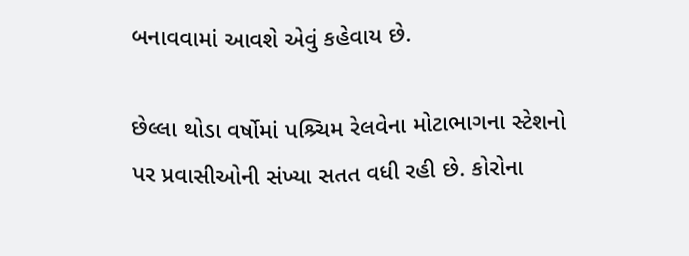બનાવવામાં આવશે એવું કહેવાય છે.

છેલ્લા થોડા વર્ષોમાં પશ્ર્ચિમ રેલવેના મોટાભાગના સ્ટેશનો પર પ્રવાસીઓની સંખ્યા સતત વધી રહી છે. કોરોના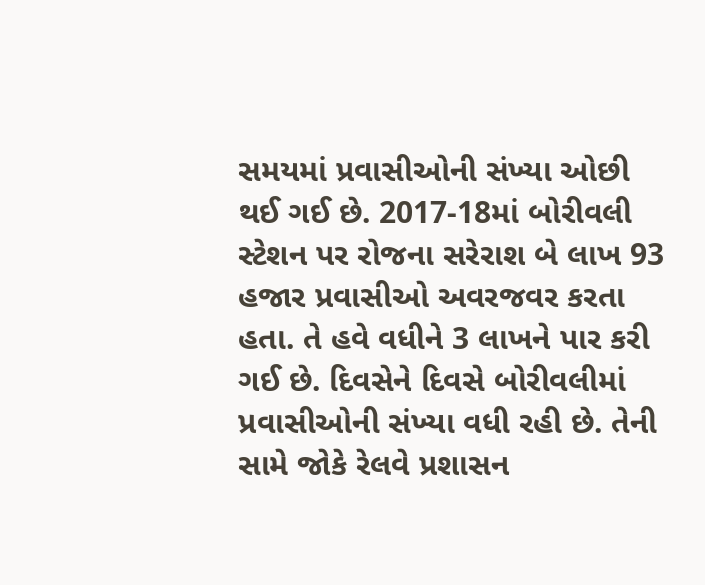સમયમાં પ્રવાસીઓની સંખ્યા ઓછી થઈ ગઈ છે. 2017-18માં બોરીવલી સ્ટેશન પર રોજના સરેરાશ બે લાખ 93 હજાર પ્રવાસીઓ અવરજવર કરતા હતા. તે હવે વધીને 3 લાખને પાર કરી ગઈ છે. દિવસેને દિવસે બોરીવલીમાં પ્રવાસીઓની સંખ્યા વધી રહી છે. તેની સામે જોકે રેલવે પ્રશાસન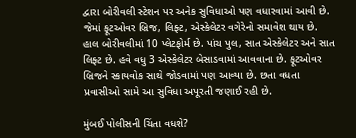દ્વારા બોરીવલી સ્ટેશન પર અનેક સુવિધાઓ પણ વધારવામાં આવી છે. જેમાં ફૂટઓવર બ્રિજ, લિફ્ટ, એસ્કેલેટર વગેરેનો સમાવેશ થાય છે.  હાલ બોરીવલીમાં 10 પ્લેટફોર્મ છે. પાંચ પુલ, સાત એસ્કેલેટર અને સાત લિફ્ટ છે. હવે વધુ 3 એસ્કેલેટર બેસાડવામાં આવવાના છે. ફૂટઓવર બ્રિજને સ્કાયવોક સાથે જોડવામાં પણ આવ્યા છે. છતા વધતા પ્રવાસીઓ સામે આ સુવિધા અપૂરતી જણાઈ રહી છે.

મુંબઈ પોલીસની ચિંતા વધશે?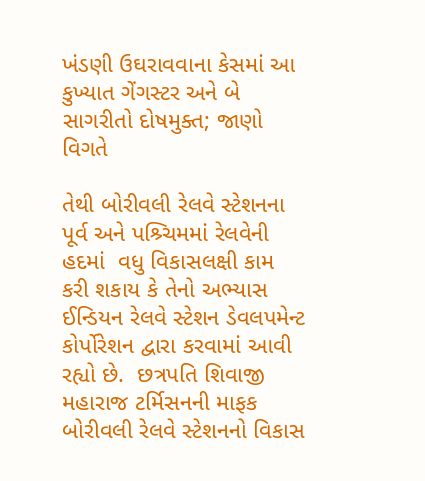ખંડણી ઉઘરાવવાના કેસમાં આ કુખ્યાત ગેંગસ્ટર અને બે સાગરીતો દોષમુક્ત; જાણો વિગતે

તેથી બોરીવલી રેલવે સ્ટેશનના પૂર્વ અને પશ્ર્ચિમમાં રેલવેની હદમાં  વધુ વિકાસલક્ષી કામ કરી શકાય કે તેનો અભ્યાસ ઈન્ડિયન રેલવે સ્ટેશન ડેવલપમેન્ટ કોર્પોરેશન દ્વારા કરવામાં આવી રહ્યો છે.  છત્રપતિ શિવાજી મહારાજ ટર્મિસનની માફક બોરીવલી રેલવે સ્ટેશનનો વિકાસ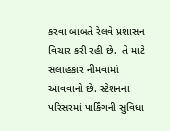કરવા બાબતે રેલવે પ્રશાસન વિચાર કરી રહી છે.  તે માટે સલાહકાર નીમવામાં આવવાનો છે. સ્ટેશનના પરિસરમાં પાર્કિંગની સુવિધા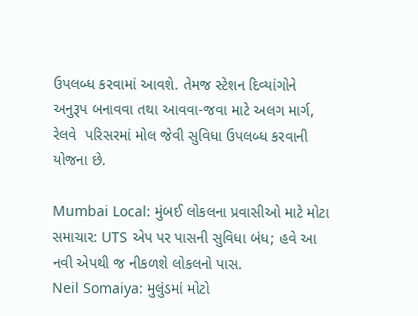ઉપલબ્ધ કરવામાં આવશે. તેમજ સ્ટેશન દિવ્યાંગોને અનુરૂપ બનાવવા તથા આવવા-જવા માટે અલગ માર્ગ, રેલવે  પરિસરમાં મોલ જેવી સુવિધા ઉપલબ્ધ કરવાની યોજના છે.

Mumbai Local: મુંબઈ લોકલના પ્રવાસીઓ માટે મોટા સમાચાર: UTS એપ પર પાસની સુવિધા બંધ; હવે આ નવી એપથી જ નીકળશે લોકલનો પાસ.
Neil Somaiya: મુલુંડમાં મોટો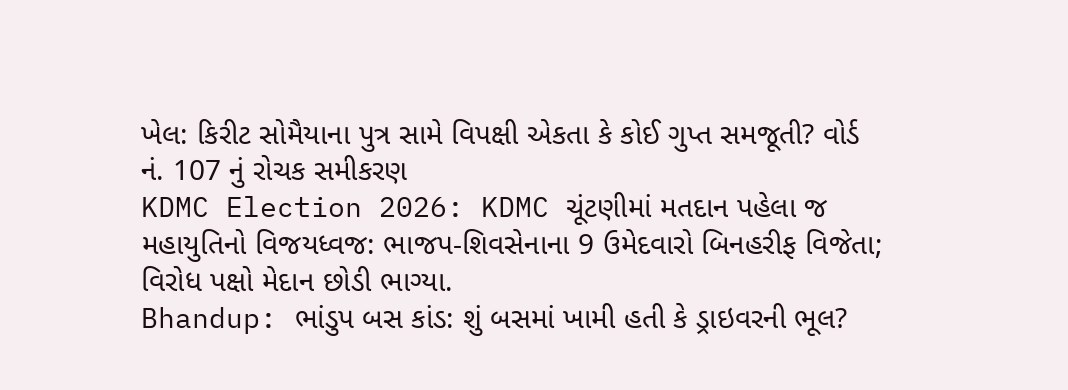ખેલ: કિરીટ સોમૈયાના પુત્ર સામે વિપક્ષી એકતા કે કોઈ ગુપ્ત સમજૂતી? વોર્ડ નં. 107 નું રોચક સમીકરણ
KDMC Election 2026: KDMC ચૂંટણીમાં મતદાન પહેલા જ મહાયુતિનો વિજયધ્વજ: ભાજપ-શિવસેનાના 9 ઉમેદવારો બિનહરીફ વિજેતા; વિરોધ પક્ષો મેદાન છોડી ભાગ્યા.
Bhandup: ભાંડુપ બસ કાંડ: શું બસમાં ખામી હતી કે ડ્રાઇવરની ભૂલ?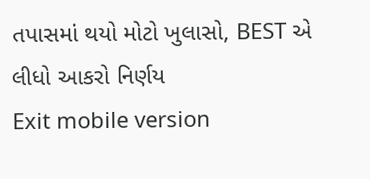તપાસમાં થયો મોટો ખુલાસો, BEST એ લીધો આકરો નિર્ણય
Exit mobile version